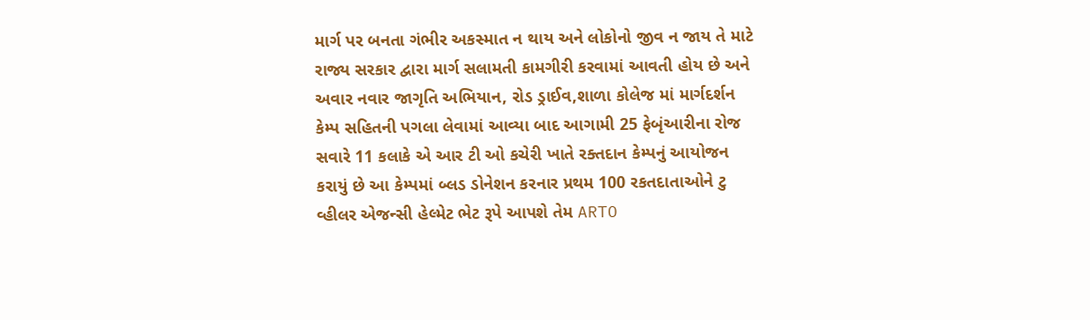માર્ગ પર બનતા ગંભીર અકસ્માત ન થાય અને લોકોનો જીવ ન જાય તે માટે રાજ્ય સરકાર દ્વારા માર્ગ સલામતી કામગીરી કરવામાં આવતી હોય છે અને અવાર નવાર જાગૃતિ અભિયાન, રોડ ડ્રાઈવ,શાળા કોલેજ માં માર્ગદર્શન કેમ્પ સહિતની પગલા લેવામાં આવ્યા બાદ આગામી 25 ફેબૃંઆરીના રોજ સવારે 11 કલાકે એ આર ટી ઓ કચેરી ખાતે રક્તદાન કેમ્પનું આયોજન કરાયું છે આ કેમ્પમાં બ્લડ ડોનેશન કરનાર પ્રથમ 100 રકતદાતાઓને ટુ વ્હીલર એજન્સી હેલ્મેટ ભેટ રૂપે આપશે તેમ ARTO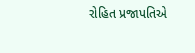રોહિત પ્રજાપતિએ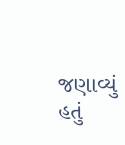જણાવ્યું હતું